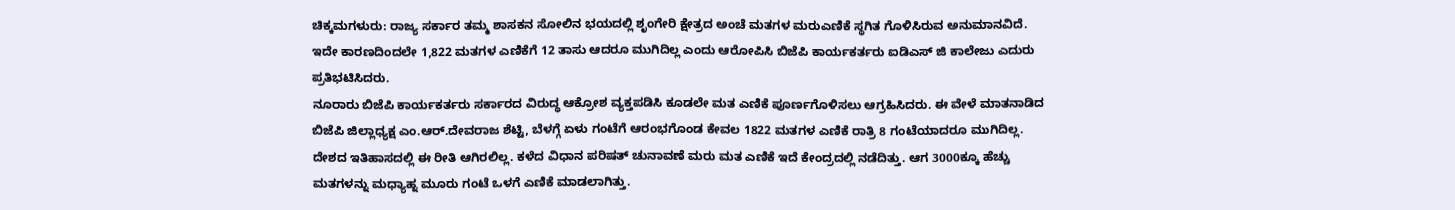ಚಿಕ್ಕಮಗಳುರು: ರಾಜ್ಯ ಸರ್ಕಾರ ತಮ್ಮ ಶಾಸಕನ ಸೋಲಿನ ಭಯದಲ್ಲಿ ಶೃಂಗೇರಿ ಕ್ಷೇತ್ರದ ಅಂಚೆ ಮತಗಳ ಮರುಎಣಿಕೆ ಸ್ಥಗಿತ ಗೊಳಿಸಿರುವ ಅನುಮಾನವಿದೆ. ಇದೇ ಕಾರಣದಿಂದಲೇ 1,822 ಮತಗಳ ಎಣಿಕೆಗೆ 12 ತಾಸು ಆದರೂ ಮುಗಿದಿಲ್ಲ ಎಂದು ಆರೋಪಿಸಿ ಬಿಜೆಪಿ ಕಾರ್ಯಕರ್ತರು ಐಡಿಎಸ್ ಜಿ ಕಾಲೇಜು ಎದುರು ಪ್ರತಿಭಟಿಸಿದರು.
ನೂರಾರು ಬಿಜೆಪಿ ಕಾರ್ಯಕರ್ತರು ಸರ್ಕಾರದ ವಿರುದ್ಧ ಆಕ್ರೋಶ ವ್ಯಕ್ತಪಡಿಸಿ ಕೂಡಲೇ ಮತ ಎಣಿಕೆ ಪೂರ್ಣಗೊಳಿಸಲು ಆಗ್ರಹಿಸಿದರು. ಈ ವೇಳೆ ಮಾತನಾಡಿದ ಬಿಜೆಪಿ ಜಿಲ್ಲಾಧ್ಯಕ್ಷ ಎಂ.ಆರ್.ದೇವರಾಜ ಶೆಟ್ಟಿ, ಬೆಳಗ್ಗೆ ಏಳು ಗಂಟೆಗೆ ಆರಂಭಗೊಂಡ ಕೇವಲ 1822 ಮತಗಳ ಎಣಿಕೆ ರಾತ್ರಿ 8 ಗಂಟೆಯಾದರೂ ಮುಗಿದಿಲ್ಲ.
ದೇಶದ ಇತಿಹಾಸದಲ್ಲಿ ಈ ರೀತಿ ಆಗಿರಲಿಲ್ಲ. ಕಳೆದ ವಿಧಾನ ಪರಿಷತ್ ಚುನಾವಣೆ ಮರು ಮತ ಎಣಿಕೆ ಇದೆ ಕೇಂದ್ರದಲ್ಲಿ ನಡೆದಿತ್ತು. ಆಗ 3000ಕ್ಕೂ ಹೆಚ್ಚು ಮತಗಳನ್ನು ಮಧ್ಯಾಹ್ನ ಮೂರು ಗಂಟೆ ಒಳಗೆ ಎಣಿಕೆ ಮಾಡಲಾಗಿತ್ತು.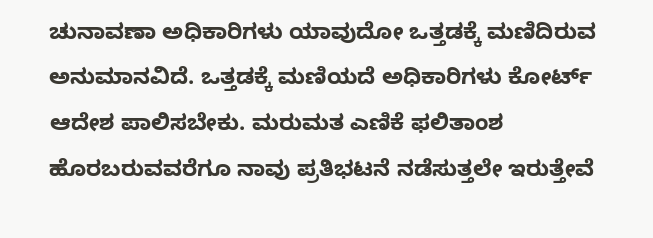ಚುನಾವಣಾ ಅಧಿಕಾರಿಗಳು ಯಾವುದೋ ಒತ್ತಡಕ್ಕೆ ಮಣಿದಿರುವ ಅನುಮಾನವಿದೆ. ಒತ್ತಡಕ್ಕೆ ಮಣಿಯದೆ ಅಧಿಕಾರಿಗಳು ಕೋರ್ಟ್ ಆದೇಶ ಪಾಲಿಸಬೇಕು. ಮರುಮತ ಎಣಿಕೆ ಫಲಿತಾಂಶ ಹೊರಬರುವವರೆಗೂ ನಾವು ಪ್ರತಿಭಟನೆ ನಡೆಸುತ್ತಲೇ ಇರುತ್ತೇವೆ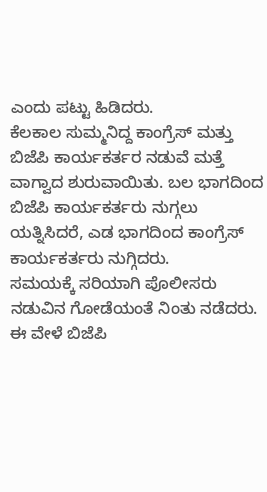ಎಂದು ಪಟ್ಟು ಹಿಡಿದರು.
ಕೆಲಕಾಲ ಸುಮ್ಮನಿದ್ದ ಕಾಂಗ್ರೆಸ್ ಮತ್ತು ಬಿಜೆಪಿ ಕಾರ್ಯಕರ್ತರ ನಡುವೆ ಮತ್ತೆ ವಾಗ್ವಾದ ಶುರುವಾಯಿತು. ಬಲ ಭಾಗದಿಂದ ಬಿಜೆಪಿ ಕಾರ್ಯಕರ್ತರು ನುಗ್ಗಲು ಯತ್ನಿಸಿದರೆ, ಎಡ ಭಾಗದಿಂದ ಕಾಂಗ್ರೆಸ್ ಕಾರ್ಯಕರ್ತರು ನುಗ್ಗಿದರು.
ಸಮಯಕ್ಕೆ ಸರಿಯಾಗಿ ಪೊಲೀಸರು ನಡುವಿನ ಗೋಡೆಯಂತೆ ನಿಂತು ನಡೆದರು. ಈ ವೇಳೆ ಬಿಜೆಪಿ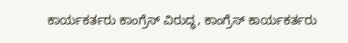ಕಾರ್ಯಕರ್ತರು ಕಾಂಗ್ರೆಸ್ ವಿರುದ್ಧ, ಕಾಂಗ್ರೆಸ್ ಕಾರ್ಯಕರ್ತರು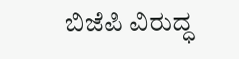ಬಿಜೆಪಿ ವಿರುದ್ಧ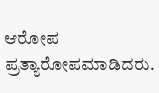ಆರೋಪ ಪ್ರತ್ಯಾರೋಪಮಾಡಿದರು.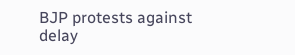BJP protests against delay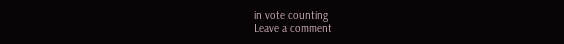in vote counting
Leave a comment